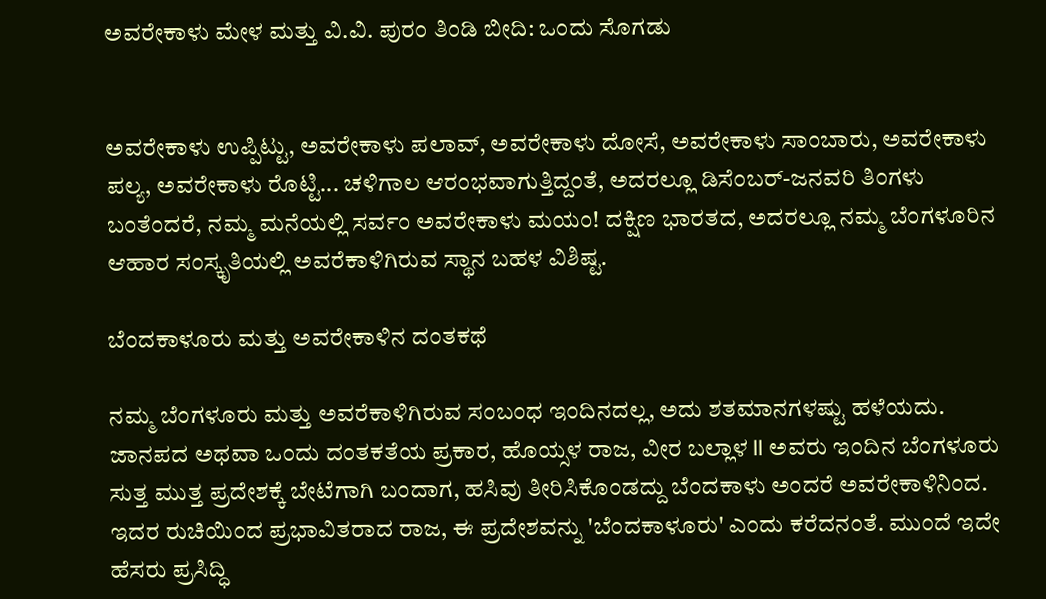ಅವರೇಕಾಳು ಮೇಳ ಮತ್ತು ವಿ.ವಿ. ಪುರಂ ತಿಂಡಿ ಬೀದಿ: ಒಂದು ಸೊಗಡು


ಅವರೇಕಾಳು ಉಪ್ಪಿಟ್ಟು, ಅವರೇಕಾಳು ಪಲಾವ್, ಅವರೇಕಾಳು ದೋಸೆ, ಅವರೇಕಾಳು ಸಾಂಬಾರು, ಅವರೇಕಾಳು ಪಲ್ಯ, ಅವರೇಕಾಳು ರೊಟ್ಟಿ... ಚಳಿಗಾಲ ಆರಂಭವಾಗುತ್ತಿದ್ದಂತೆ, ಅದರಲ್ಲೂ ಡಿಸೆಂಬರ್-ಜನವರಿ ತಿಂಗಳು ಬಂತೆಂದರೆ, ನಮ್ಮ ಮನೆಯಲ್ಲಿ ಸರ್ವಂ ಅವರೇಕಾಳು ಮಯಂ! ದಕ್ಷಿಣ ಭಾರತದ, ಅದರಲ್ಲೂ ನಮ್ಮ ಬೆಂಗಳೂರಿನ ಆಹಾರ ಸಂಸ್ಕೃತಿಯಲ್ಲಿ ಅವರೆಕಾಳಿಗಿರುವ ಸ್ಥಾನ ಬಹಳ ವಿಶಿಷ್ಟ.

ಬೆಂದಕಾಳೂರು ಮತ್ತು ಅವರೇಕಾಳಿನ ದಂತಕಥೆ

ನಮ್ಮ ಬೆಂಗಳೂರು ಮತ್ತು ಅವರೆಕಾಳಿಗಿರುವ ಸಂಬಂಧ ಇಂದಿನದಲ್ಲ, ಅದು ಶತಮಾನಗಳಷ್ಟು ಹಳೆಯದು. ಜಾನಪದ ಅಥವಾ ಒಂದು ದಂತಕತೆಯ ಪ್ರಕಾರ, ಹೊಯ್ಸಳ ರಾಜ, ವೀರ ಬಲ್ಲಾಳ II ಅವರು ಇಂದಿನ ಬೆಂಗಳೂರು ಸುತ್ತ ಮುತ್ತ ಪ್ರದೇಶಕ್ಕೆ ಬೇಟೆಗಾಗಿ ಬಂದಾಗ, ಹಸಿವು ತೀರಿಸಿಕೊಂಡದ್ದು ಬೆಂದಕಾಳು ಅಂದರೆ ಅವರೇಕಾಳಿನಿಂದ. ಇದರ ರುಚಿಯಿಂದ ಪ್ರಭಾವಿತರಾದ ರಾಜ, ಈ ಪ್ರದೇಶವನ್ನು 'ಬೆಂದಕಾಳೂರು' ಎಂದು ಕರೆದನಂತೆ. ಮುಂದೆ ಇದೇ ಹೆಸರು ಪ್ರಸಿದ್ಧಿ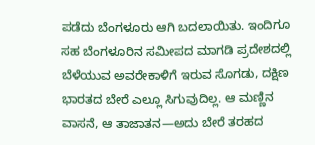ಪಡೆದು ಬೆಂಗಳೂರು ಆಗಿ ಬದಲಾಯಿತು. ಇಂದಿಗೂ ಸಹ ಬೆಂಗಳೂರಿನ ಸಮೀಪದ ಮಾಗಡಿ ಪ್ರದೇಶದಲ್ಲಿ ಬೆಳೆಯುವ ಅವರೇಕಾಳಿಗೆ ಇರುವ ಸೊಗಡು, ದಕ್ಷಿಣ ಭಾರತದ ಬೇರೆ ಎಲ್ಲೂ ಸಿಗುವುದಿಲ್ಲ. ಆ ಮಣ್ಣಿನ ವಾಸನೆ, ಆ ತಾಜಾತನ—ಅದು ಬೇರೆ ತರಹದ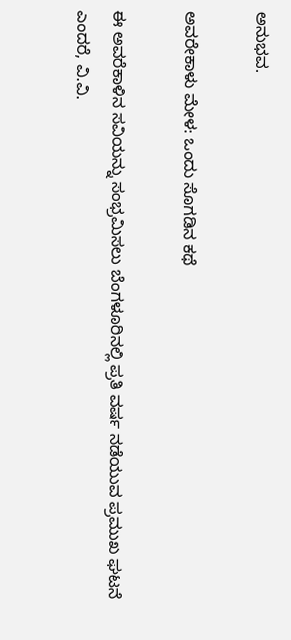ಅನುಭವ.

ಅವರೇಕಾಳು ಮೇಳ: ಒಂದು ಸೊಗಡಿನ ಕಥೆ

ಈ ಅವರೆಕಾಳಿನ ಸವಿಯನ್ನು ಸಂಭ್ರಮಿಸಲು ಬೆಂಗಳೂರಿನಲ್ಲಿ ಪ್ರತಿ ವರ್ಷ ನಡೆಯುವ ಪ್ರಮುಖ ಘಟನೆ ಎಂದರೆ, ವಿ.ವಿ.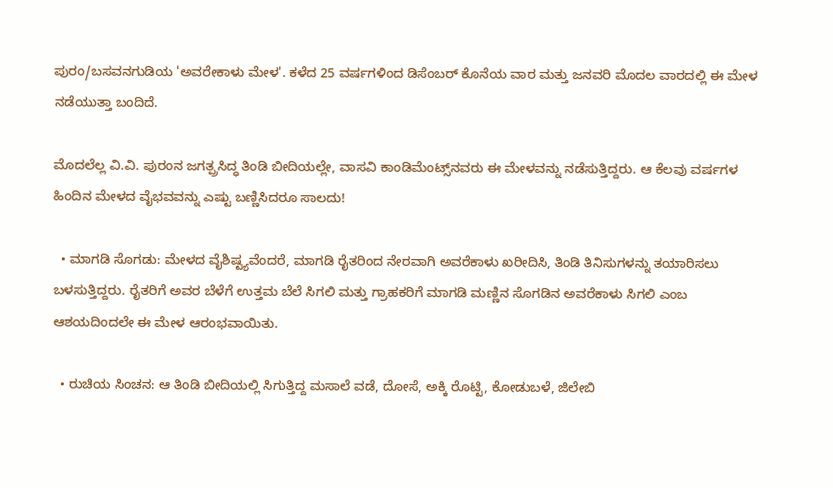ಪುರಂ/ಬಸವನಗುಡಿಯ 'ಅವರೇಕಾಳು ಮೇಳ'. ಕಳೆದ 25 ವರ್ಷಗಳಿಂದ ಡಿಸೆಂಬರ್ ಕೊನೆಯ ವಾರ ಮತ್ತು ಜನವರಿ ಮೊದಲ ವಾರದಲ್ಲಿ ಈ ಮೇಳ ನಡೆಯುತ್ತಾ ಬಂದಿದೆ.

ಮೊದಲೆಲ್ಲ ವಿ.ವಿ. ಪುರಂನ ಜಗತ್ಪ್ರಸಿದ್ಧ ತಿಂಡಿ ಬೀದಿಯಲ್ಲೇ, ವಾಸವಿ ಕಾಂಡಿಮೆಂಟ್ಸ್‌ನವರು ಈ ಮೇಳವನ್ನು ನಡೆಸುತ್ತಿದ್ದರು. ಆ ಕೆಲವು ವರ್ಷಗಳ ಹಿಂದಿನ ಮೇಳದ ವೈಭವವನ್ನು ಎಷ್ಟು ಬಣ್ಣಿಸಿದರೂ ಸಾಲದು!

  • ಮಾಗಡಿ ಸೊಗಡು: ಮೇಳದ ವೈಶಿಷ್ಟ್ಯವೆಂದರೆ, ಮಾಗಡಿ ರೈತರಿಂದ ನೇರವಾಗಿ ಅವರೆಕಾಳು ಖರೀದಿಸಿ, ತಿಂಡಿ ತಿನಿಸುಗಳನ್ನು ತಯಾರಿಸಲು ಬಳಸುತ್ತಿದ್ದರು. ರೈತರಿಗೆ ಅವರ ಬೆಳೆಗೆ ಉತ್ತಮ ಬೆಲೆ ಸಿಗಲಿ ಮತ್ತು ಗ್ರಾಹಕರಿಗೆ ಮಾಗಡಿ ಮಣ್ಣಿನ ಸೊಗಡಿನ ಅವರೆಕಾಳು ಸಿಗಲಿ ಎಂಬ ಆಶಯದಿಂದಲೇ ಈ ಮೇಳ ಆರಂಭವಾಯಿತು.

  • ರುಚಿಯ ಸಿಂಚನ: ಆ ತಿಂಡಿ ಬೀದಿಯಲ್ಲಿ ಸಿಗುತ್ತಿದ್ದ ಮಸಾಲೆ ವಡೆ, ದೋಸೆ, ಅಕ್ಕಿ ರೊಟ್ಟಿ, ಕೋಡುಬಳೆ, ಜಿಲೇಬಿ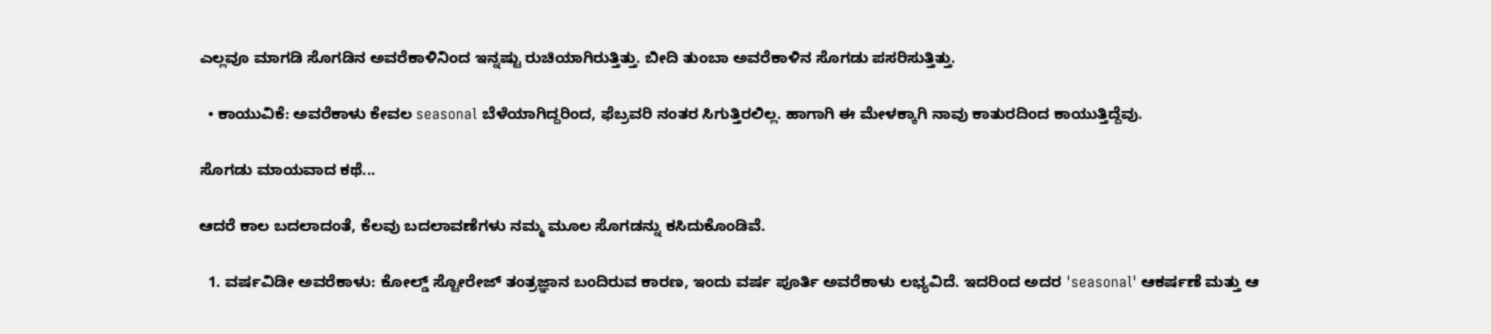ಎಲ್ಲವೂ ಮಾಗಡಿ ಸೊಗಡಿನ ಅವರೆಕಾಳಿನಿಂದ ಇನ್ನಷ್ಟು ರುಚಿಯಾಗಿರುತ್ತಿತ್ತು. ಬೀದಿ ತುಂಬಾ ಅವರೆಕಾಳಿನ ಸೊಗಡು ಪಸರಿಸುತ್ತಿತ್ತು.

  • ಕಾಯುವಿಕೆ: ಅವರೆಕಾಳು ಕೇವಲ seasonal ಬೆಳೆಯಾಗಿದ್ದರಿಂದ, ಫೆಬ್ರವರಿ ನಂತರ ಸಿಗುತ್ತಿರಲಿಲ್ಲ. ಹಾಗಾಗಿ ಈ ಮೇಳಕ್ಕಾಗಿ ನಾವು ಕಾತುರದಿಂದ ಕಾಯುತ್ತಿದ್ದೆವು.

ಸೊಗಡು ಮಾಯವಾದ ಕಥೆ...

ಆದರೆ ಕಾಲ ಬದಲಾದಂತೆ, ಕೆಲವು ಬದಲಾವಣೆಗಳು ನಮ್ಮ ಮೂಲ ಸೊಗಡನ್ನು ಕಸಿದುಕೊಂಡಿವೆ.

  1. ವರ್ಷವಿಡೀ ಅವರೆಕಾಳು: ಕೋಲ್ಡ್ ಸ್ಟೋರೇಜ್ ತಂತ್ರಜ್ಞಾನ ಬಂದಿರುವ ಕಾರಣ, ಇಂದು ವರ್ಷ ಪೂರ್ತಿ ಅವರೆಕಾಳು ಲಭ್ಯವಿದೆ. ಇದರಿಂದ ಅದರ 'seasonal' ಆಕರ್ಷಣೆ ಮತ್ತು ಆ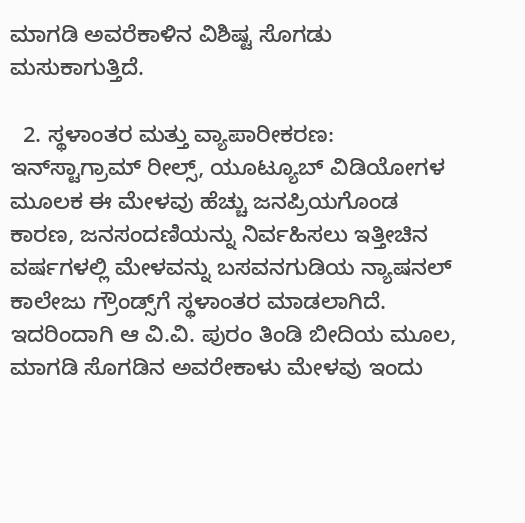ಮಾಗಡಿ ಅವರೆಕಾಳಿನ ವಿಶಿಷ್ಟ ಸೊಗಡು ಮಸುಕಾಗುತ್ತಿದೆ.

  2. ಸ್ಥಳಾಂತರ ಮತ್ತು ವ್ಯಾಪಾರೀಕರಣ: ಇನ್‌ಸ್ಟಾಗ್ರಾಮ್ ರೀಲ್ಸ್, ಯೂಟ್ಯೂಬ್ ವಿಡಿಯೋಗಳ ಮೂಲಕ ಈ ಮೇಳವು ಹೆಚ್ಚು ಜನಪ್ರಿಯಗೊಂಡ ಕಾರಣ, ಜನಸಂದಣಿಯನ್ನು ನಿರ್ವಹಿಸಲು ಇತ್ತೀಚಿನ ವರ್ಷಗಳಲ್ಲಿ ಮೇಳವನ್ನು ಬಸವನಗುಡಿಯ ನ್ಯಾಷನಲ್ ಕಾಲೇಜು ಗ್ರೌಂಡ್ಸ್‌ಗೆ ಸ್ಥಳಾಂತರ ಮಾಡಲಾಗಿದೆ. ಇದರಿಂದಾಗಿ ಆ ವಿ.ವಿ. ಪುರಂ ತಿಂಡಿ ಬೀದಿಯ ಮೂಲ, ಮಾಗಡಿ ಸೊಗಡಿನ ಅವರೇಕಾಳು ಮೇಳವು ಇಂದು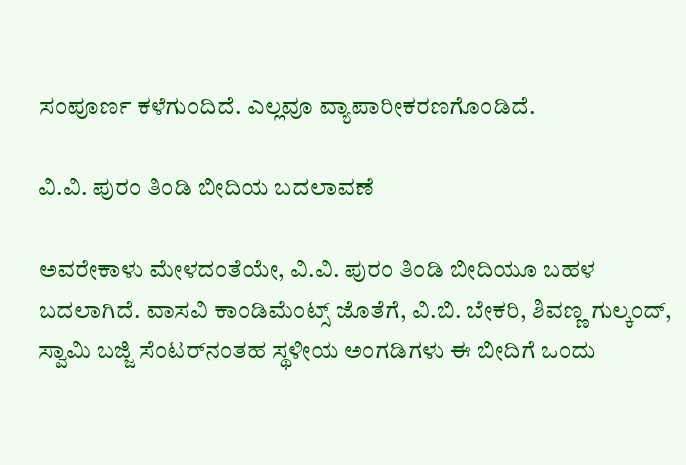ಸಂಪೂರ್ಣ ಕಳೆಗುಂದಿದೆ. ಎಲ್ಲವೂ ವ್ಯಾಪಾರೀಕರಣಗೊಂಡಿದೆ.

ವಿ.ವಿ. ಪುರಂ ತಿಂಡಿ ಬೀದಿಯ ಬದಲಾವಣೆ

ಅವರೇಕಾಳು ಮೇಳದಂತೆಯೇ, ವಿ.ವಿ. ಪುರಂ ತಿಂಡಿ ಬೀದಿಯೂ ಬಹಳ ಬದಲಾಗಿದೆ. ವಾಸವಿ ಕಾಂಡಿಮೆಂಟ್ಸ್ ಜೊತೆಗೆ, ವಿ.ಬಿ. ಬೇಕರಿ, ಶಿವಣ್ಣ ಗುಲ್ಕಂದ್, ಸ್ವಾಮಿ ಬಜ್ಜಿ ಸೆಂಟರ್‌ನಂತಹ ಸ್ಥಳೀಯ ಅಂಗಡಿಗಳು ಈ ಬೀದಿಗೆ ಒಂದು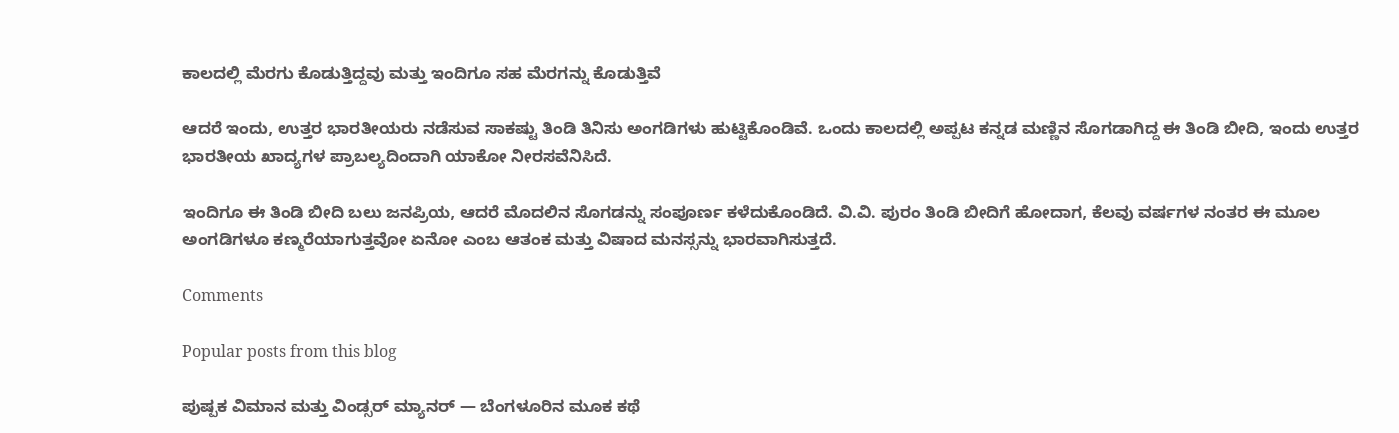ಕಾಲದಲ್ಲಿ ಮೆರಗು ಕೊಡುತ್ತಿದ್ದವು ಮತ್ತು ಇಂದಿಗೂ ಸಹ ಮೆರಗನ್ನು ಕೊಡುತ್ತಿವೆ

ಆದರೆ ಇಂದು, ಉತ್ತರ ಭಾರತೀಯರು ನಡೆಸುವ ಸಾಕಷ್ಟು ತಿಂಡಿ ತಿನಿಸು ಅಂಗಡಿಗಳು ಹುಟ್ಟಿಕೊಂಡಿವೆ. ಒಂದು ಕಾಲದಲ್ಲಿ ಅಪ್ಪಟ ಕನ್ನಡ ಮಣ್ಣಿನ ಸೊಗಡಾಗಿದ್ದ ಈ ತಿಂಡಿ ಬೀದಿ, ಇಂದು ಉತ್ತರ ಭಾರತೀಯ ಖಾದ್ಯಗಳ ಪ್ರಾಬಲ್ಯದಿಂದಾಗಿ ಯಾಕೋ ನೀರಸವೆನಿಸಿದೆ.

ಇಂದಿಗೂ ಈ ತಿಂಡಿ ಬೀದಿ ಬಲು ಜನಪ್ರಿಯ, ಆದರೆ ಮೊದಲಿನ ಸೊಗಡನ್ನು ಸಂಪೂರ್ಣ ಕಳೆದುಕೊಂಡಿದೆ. ವಿ.ವಿ. ಪುರಂ ತಿಂಡಿ ಬೀದಿಗೆ ಹೋದಾಗ, ಕೆಲವು ವರ್ಷಗಳ ನಂತರ ಈ ಮೂಲ ಅಂಗಡಿಗಳೂ ಕಣ್ಮರೆಯಾಗುತ್ತವೋ ಏನೋ ಎಂಬ ಆತಂಕ ಮತ್ತು ವಿಷಾದ ಮನಸ್ಸನ್ನು ಭಾರವಾಗಿಸುತ್ತದೆ.

Comments

Popular posts from this blog

ಪುಷ್ಪಕ ವಿಮಾನ ಮತ್ತು ವಿಂಡ್ಸರ್ ಮ್ಯಾನರ್ — ಬೆಂಗಳೂರಿನ ಮೂಕ ಕಥೆ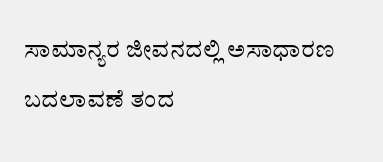ಸಾಮಾನ್ಯರ ಜೀವನದಲ್ಲಿ ಅಸಾಧಾರಣ ಬದಲಾವಣೆ ತಂದ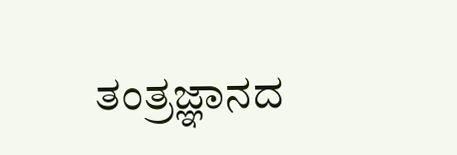ತಂತ್ರಜ್ಞಾನದ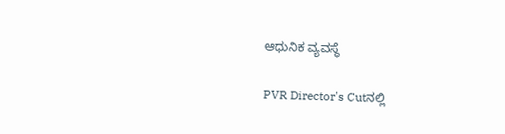ಆಧುನಿಕ ವ್ಯವಸ್ಥೆ

PVR Director's Cutನಲ್ಲಿ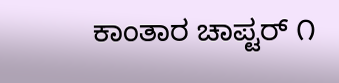ಕಾಂತಾರ ಚಾಪ್ಟರ್ ೧